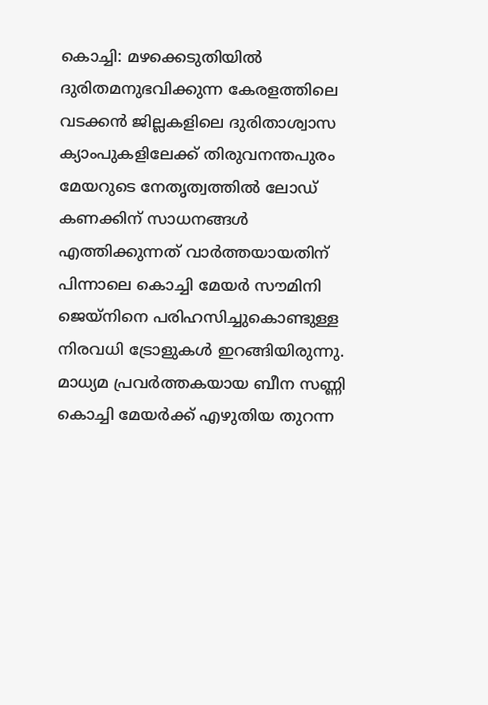കൊച്ചി: മഴക്കെടുതിയില്‍ ദുരിതമനുഭവിക്കുന്ന കേരളത്തിലെ വടക്കന്‍ ജില്ലകളിലെ ദുരിതാശ്വാസ ക്യാംപുകളിലേക്ക് തിരുവനന്തപുരം മേയറുടെ നേതൃത്വത്തില്‍ ലോഡ് കണക്കിന് സാധനങ്ങള്‍ എത്തിക്കുന്നത് വാര്‍ത്തയായതിന് പിന്നാലെ കൊച്ചി മേയര്‍ സൗമിനി ജെയ്‌നിനെ പരിഹസിച്ചുകൊണ്ടുള്ള നിരവധി ട്രോളുകള്‍ ഇറങ്ങിയിരുന്നു. മാധ്യമ പ്രവര്‍ത്തകയായ ബീന സണ്ണി കൊച്ചി മേയര്‍ക്ക് എഴുതിയ തുറന്ന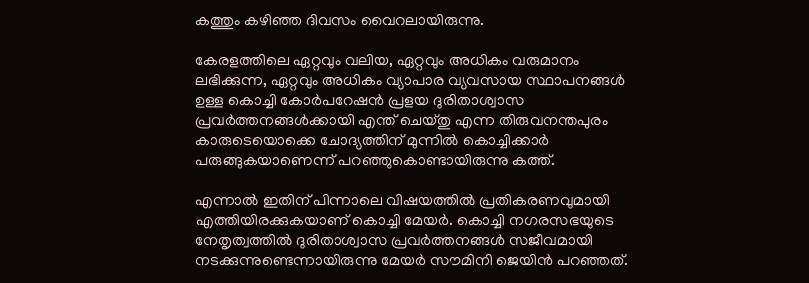കത്തും കഴിഞ്ഞ ദിവസം വൈറലായിരുന്നു.

കേരളത്തിലെ ഏറ്റവും വലിയ, ഏറ്റവും അധികം വരുമാനം ലഭിക്കുന്ന, ഏറ്റവും അധികം വ്യാപാര വ്യവസായ സ്ഥാപനങ്ങള്‍ ഉള്ള കൊച്ചി കോര്‍പറേഷന്‍ പ്രളയ ദുരിതാശ്വാസ പ്രവര്‍ത്തനങ്ങള്‍ക്കായി എന്ത് ചെയ്തു എന്ന തിരുവനന്തപുരം കാരുടെയൊക്കെ ചോദ്യത്തിന് മുന്നില്‍ കൊച്ചിക്കാര്‍ പരുങ്ങുകയാണെന്ന് പറഞ്ഞുകൊണ്ടായിരുന്നു കത്ത്.

എന്നാല്‍ ഇതിന് പിന്നാലെ വിഷയത്തില്‍ പ്രതികരണവുമായി എത്തിയിരക്കുകയാണ് കൊച്ചി മേയര്‍. കൊച്ചി നഗരസഭയുടെ നേതൃത്വത്തില്‍ ദുരിതാശ്വാസ പ്രവര്‍ത്തനങ്ങള്‍ സജീവമായി നടക്കുന്നുണ്ടെന്നായിരുന്നു മേയര്‍ സൗമിനി ജെയിന്‍ പറഞ്ഞത്.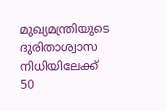മുഖ്യമന്ത്രിയുടെ ദുരിതാശ്വാസ നിധിയിലേക്ക് 50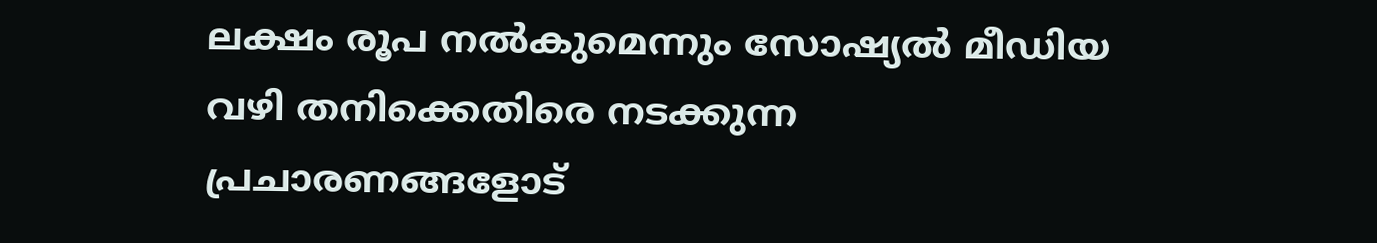ലക്ഷം രൂപ നല്‍കുമെന്നും സോഷ്യല്‍ മീഡിയ വഴി തനിക്കെതിരെ നടക്കുന്ന പ്രചാരണങ്ങളോട്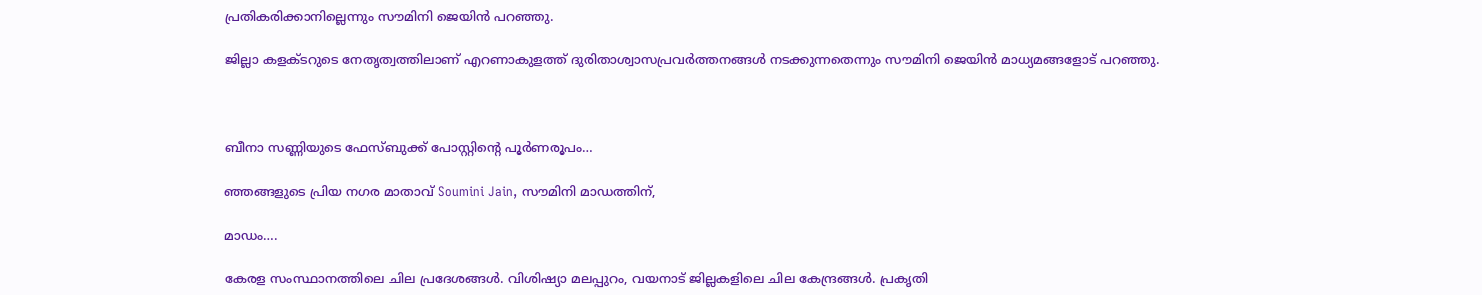പ്രതികരിക്കാനില്ലെന്നും സൗമിനി ജെയിന്‍ പറഞ്ഞു.

ജില്ലാ കളക്ടറുടെ നേതൃത്വത്തിലാണ് എറണാകുളത്ത് ദുരിതാശ്വാസപ്രവര്‍ത്തനങ്ങള്‍ നടക്കുന്നതെന്നും സൗമിനി ജെയിന്‍ മാധ്യമങ്ങളോട് പറഞ്ഞു.



ബീനാ സണ്ണിയുടെ ഫേസ്ബുക്ക് പോസ്റ്റിന്റെ പൂര്‍ണരൂപം…

ഞ്ഞങ്ങളുടെ പ്രിയ നഗര മാതാവ് Soumini Jain, സൗമിനി മാഡത്തിന്,

മാഡം….

കേരള സംസ്ഥാനത്തിലെ ചില പ്രദേശങ്ങള്‍. വിശിഷ്യാ മലപ്പുറം, വയനാട് ജില്ലകളിലെ ചില കേന്ദ്രങ്ങള്‍. പ്രകൃതി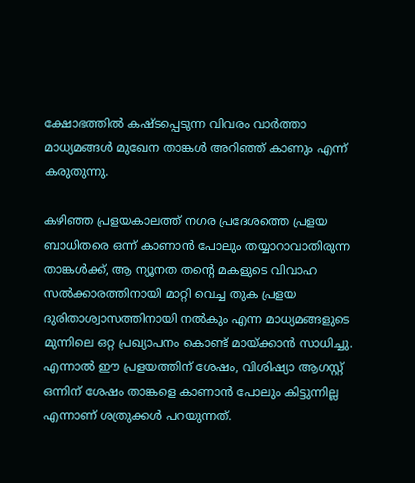ക്ഷോഭത്തില്‍ കഷ്ടപ്പെടുന്ന വിവരം വാര്‍ത്താ മാധ്യമങ്ങള്‍ മുഖേന താങ്കള്‍ അറിഞ്ഞ് കാണും എന്ന് കരുതുന്നു.

കഴിഞ്ഞ പ്രളയകാലത്ത് നഗര പ്രദേശത്തെ പ്രളയ ബാധിതരെ ഒന്ന് കാണാന്‍ പോലും തയ്യാറാവാതിരുന്ന താങ്കള്‍ക്ക്, ആ ന്യൂനത തന്റെ മകളുടെ വിവാഹ സല്‍ക്കാരത്തിനായി മാറ്റി വെച്ച തുക പ്രളയ ദുരിതാശ്വാസത്തിനായി നല്‍കും എന്ന മാധ്യമങ്ങളുടെ മുന്നിലെ ഒറ്റ പ്രഖ്യാപനം കൊണ്ട് മായ്ക്കാന്‍ സാധിച്ചു. എന്നാല്‍ ഈ പ്രളയത്തിന് ശേഷം, വിശിഷ്യാ ആഗസ്റ്റ് ഒന്നിന് ശേഷം താങ്കളെ കാണാന്‍ പോലും കിട്ടുന്നില്ല എന്നാണ് ശത്രുക്കള്‍ പറയുന്നത്.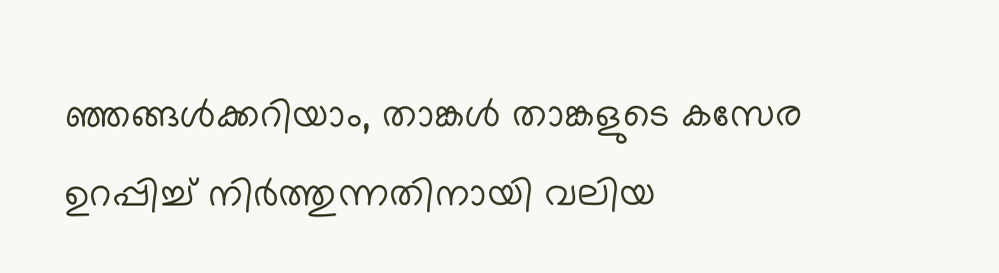ഞ്ഞങ്ങള്‍ക്കറിയാം, താങ്കള്‍ താങ്കളുടെ കസേര ഉറപ്പിച്ച് നിര്‍ത്തുന്നതിനായി വലിയ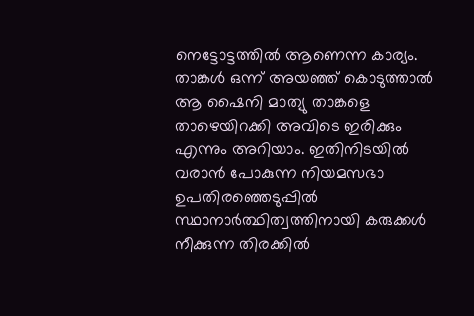നെട്ടോട്ടത്തില്‍ ആണെന്ന കാര്യം. താങ്കള്‍ ഒന്ന് അയഞ്ഞ് കൊടുത്താല്‍ ആ ഷൈനി മാത്യു താങ്കളെ താഴെയിറക്കി അവിടെ ഇരിക്കും എന്നും അറിയാം. ഇതിനിടയില്‍ വരാന്‍ പോകുന്ന നിയമസഭാ ഉപതിരഞ്ഞെടുപ്പില്‍ സ്ഥാനാര്‍ത്ഥിത്വത്തിനായി കരുക്കള്‍ നീക്കുന്ന തിരക്കില്‍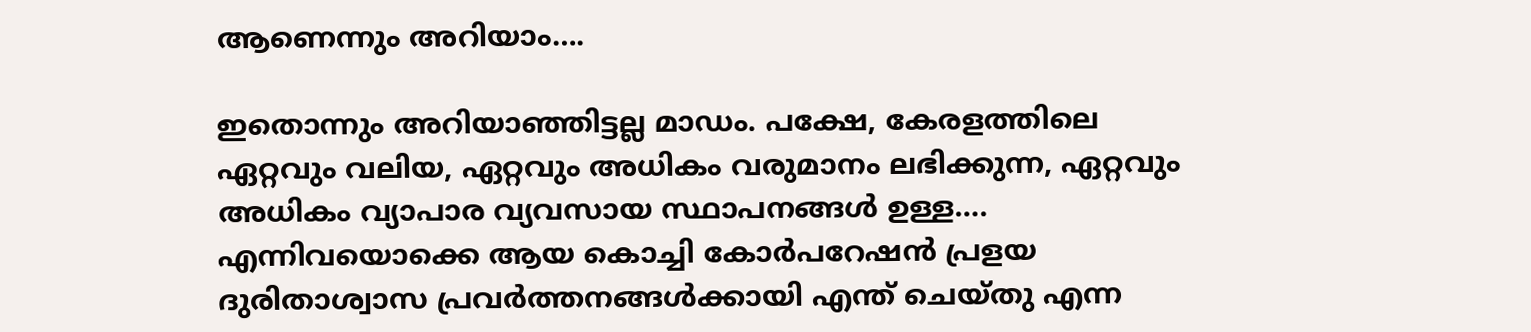ആണെന്നും അറിയാം….

ഇതൊന്നും അറിയാഞ്ഞിട്ടല്ല മാഡം. പക്ഷേ, കേരളത്തിലെ ഏറ്റവും വലിയ, ഏറ്റവും അധികം വരുമാനം ലഭിക്കുന്ന, ഏറ്റവും അധികം വ്യാപാര വ്യവസായ സ്ഥാപനങ്ങള്‍ ഉള്ള…. എന്നിവയൊക്കെ ആയ കൊച്ചി കോര്‍പറേഷന്‍ പ്രളയ ദുരിതാശ്വാസ പ്രവര്‍ത്തനങ്ങള്‍ക്കായി എന്ത് ചെയ്തു എന്ന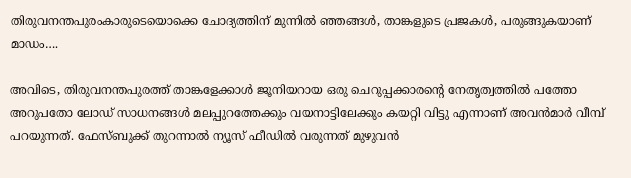തിരുവനന്തപുരംകാരുടെയൊക്കെ ചോദ്യത്തിന് മുന്നില്‍ ഞ്ഞങ്ങള്‍, താങ്കളുടെ പ്രജകള്‍, പരുങ്ങുകയാണ് മാഡം….

അവിടെ, തിരുവനന്തപുരത്ത് താങ്കളേക്കാള്‍ ജൂനിയറായ ഒരു ചെറുപ്പക്കാരന്റെ നേതൃത്വത്തില്‍ പത്തോ അറുപതോ ലോഡ് സാധനങ്ങള്‍ മലപ്പുറത്തേക്കും വയനാട്ടിലേക്കും കയറ്റി വിട്ടു എന്നാണ് അവന്‍മാര്‍ വീമ്പ് പറയുന്നത്. ഫേസ്ബുക്ക് തുറന്നാല്‍ ന്യൂസ് ഫീഡില്‍ വരുന്നത് മുഴുവന്‍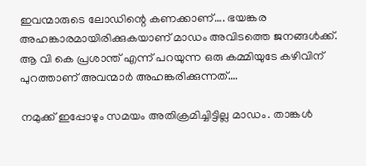ഇവന്മാരുടെ ലോഡിന്റെ കണക്കാണ്…. ഭയങ്കര അഹങ്കാരമായിരിക്കുകയാണ് മാഡം അവിടത്തെ ജനങ്ങള്‍ക്ക്. ആ വി കെ പ്രശാന്ത് എന്ന് പറയുന്ന ഒരു കമ്മിയുടേ കഴിവിന് പുറത്താണ് അവന്മാര്‍ അഹങ്കരിക്കുന്നത്….

നമുക്ക് ഇപ്പോഴും സമയം അതിക്രമിച്ചിട്ടില്ല മാഡം. താങ്കള്‍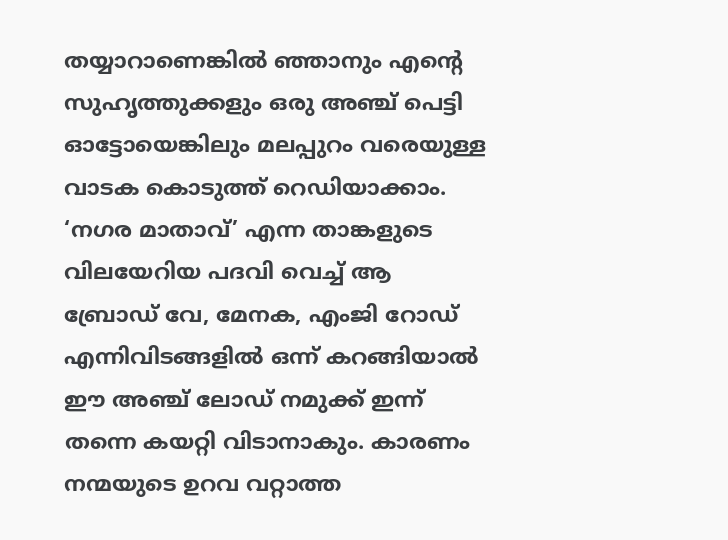തയ്യാറാണെങ്കില്‍ ഞ്ഞാനും എന്റെ സുഹൃത്തുക്കളും ഒരു അഞ്ച് പെട്ടി ഓട്ടോയെങ്കിലും മലപ്പുറം വരെയുള്ള വാടക കൊടുത്ത് റെഡിയാക്കാം. ‘നഗര മാതാവ്’ എന്ന താങ്കളുടെ വിലയേറിയ പദവി വെച്ച് ആ ബ്രോഡ് വേ, മേനക, എംജി റോഡ് എന്നിവിടങ്ങളില്‍ ഒന്ന് കറങ്ങിയാല്‍ ഈ അഞ്ച് ലോഡ് നമുക്ക് ഇന്ന് തന്നെ കയറ്റി വിടാനാകും. കാരണം നന്മയുടെ ഉറവ വറ്റാത്ത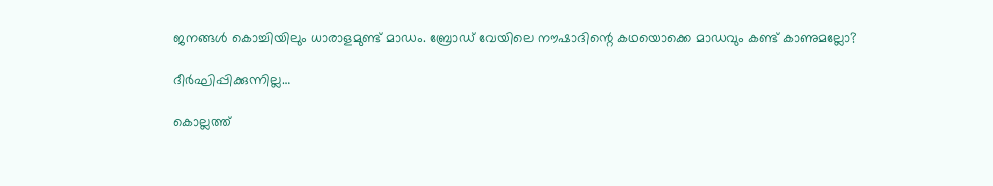ജനങ്ങള്‍ കൊച്ചിയിലും ധാരാളമുണ്ട് മാഡം. ബ്രോഡ് വേയിലെ നൗഷാദിന്റെ കഥയൊക്കെ മാഡവും കണ്ട് കാണുമല്ലോ?

ദീര്‍ഘിപ്പിക്കുന്നില്ല…

കൊല്ലത്ത്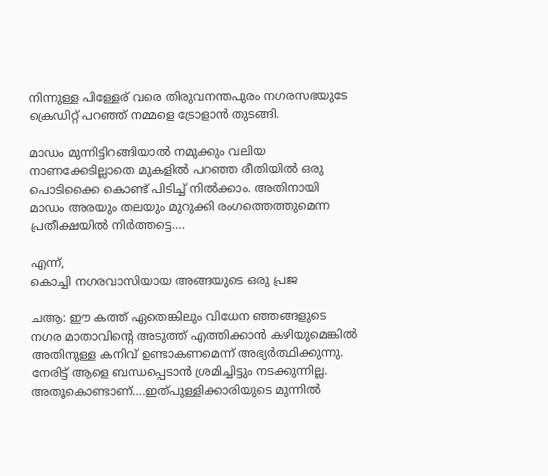നിന്നുള്ള പിള്ളേര് വരെ തിരുവനന്തപുരം നഗരസഭയുടേ ക്രെഡിറ്റ് പറഞ്ഞ് നമ്മളെ ട്രോളാന്‍ തുടങ്ങി.

മാഡം മുന്നിട്ടിറങ്ങിയാല്‍ നമുക്കും വലിയ നാണക്കേടില്ലാതെ മുകളില്‍ പറഞ്ഞ രീതിയില്‍ ഒരു പൊടിക്കൈ കൊണ്ട് പിടിച്ച് നില്‍ക്കാം. അതിനായി മാഡം അരയും തലയും മുറുക്കി രംഗത്തെത്തുമെന്ന പ്രതീക്ഷയില്‍ നിര്‍ത്തട്ടെ….

എന്ന്,
കൊച്ചി നഗരവാസിയായ അങ്ങയുടെ ഒരു പ്രജ

ചആ: ഈ കത്ത് ഏതെങ്കിലും വിധേന ഞ്ഞങ്ങളുടെ നഗര മാതാവിന്റെ അടുത്ത് എത്തിക്കാന്‍ കഴിയുമെങ്കില്‍ അതിനുള്ള കനിവ് ഉണ്ടാകണമെന്ന് അഭ്യര്‍ത്ഥിക്കുന്നു. നേരിട്ട് ആളെ ബന്ധപ്പെടാന്‍ ശ്രമിച്ചിട്ടും നടക്കുന്നില്ല. അതൂകൊണ്ടാണ്….ഇത്പുള്ളിക്കാരിയുടെ മുന്നില്‍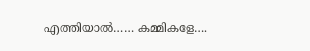എത്തിയാല്‍…… കമ്മികളേ….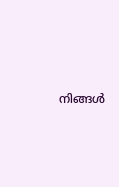നിങ്ങള്‍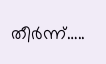തീര്‍ന്ന്…..